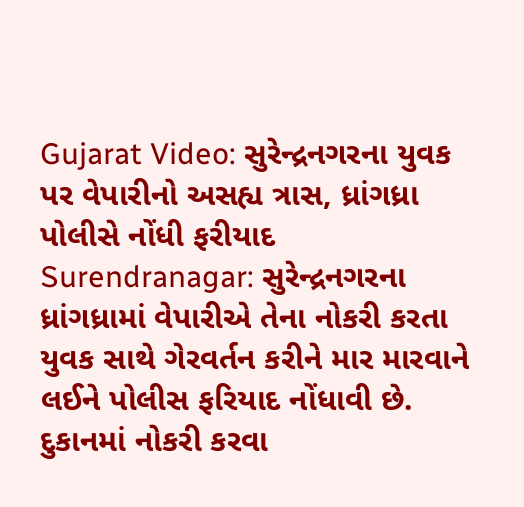Gujarat Video: સુરેન્દ્રનગરના યુવક પર વેપારીનો અસહ્ય ત્રાસ, ધ્રાંગધ્રા પોલીસે નોંધી ફરીયાદ
Surendranagar: સુરેન્દ્રનગરના ધ્રાંગધ્રામાં વેપારીએ તેના નોકરી કરતા યુવક સાથે ગેરવર્તન કરીને માર મારવાને લઈને પોલીસ ફરિયાદ નોંધાવી છે. દુકાનમાં નોકરી કરવા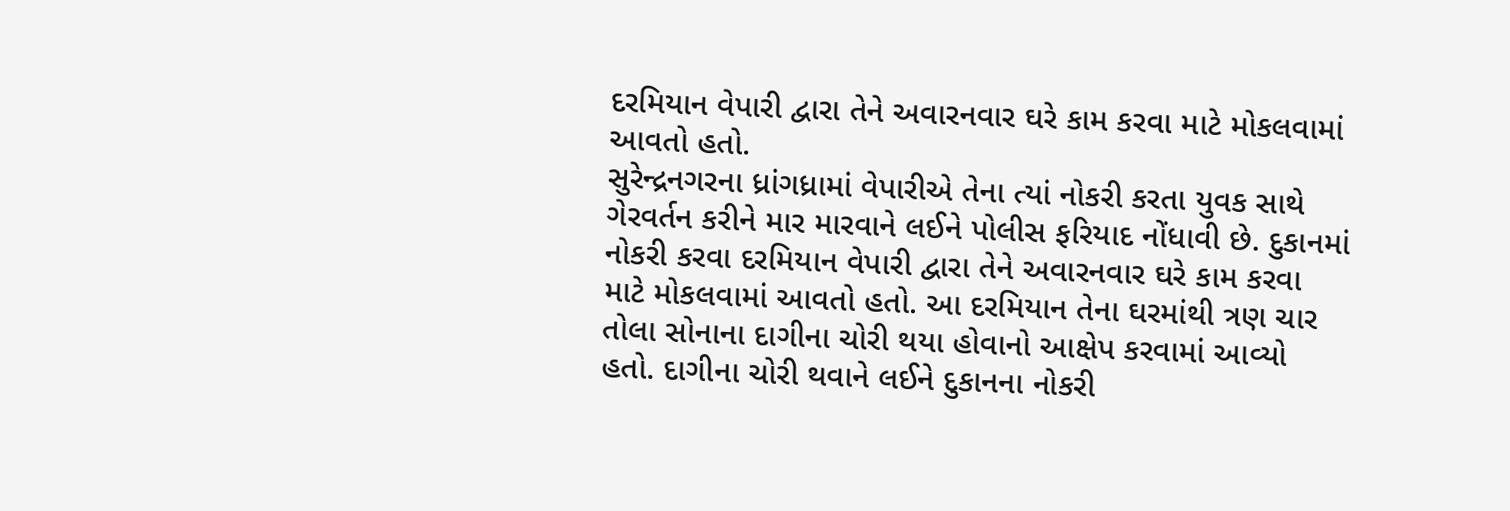દરમિયાન વેપારી દ્વારા તેને અવારનવાર ઘરે કામ કરવા માટે મોકલવામાં આવતો હતો.
સુરેન્દ્રનગરના ધ્રાંગધ્રામાં વેપારીએ તેના ત્યાં નોકરી કરતા યુવક સાથે ગેરવર્તન કરીને માર મારવાને લઈને પોલીસ ફરિયાદ નોંધાવી છે. દુકાનમાં નોકરી કરવા દરમિયાન વેપારી દ્વારા તેને અવારનવાર ઘરે કામ કરવા માટે મોકલવામાં આવતો હતો. આ દરમિયાન તેના ઘરમાંથી ત્રણ ચાર તોલા સોનાના દાગીના ચોરી થયા હોવાનો આક્ષેપ કરવામાં આવ્યો હતો. દાગીના ચોરી થવાને લઈને દુકાનના નોકરી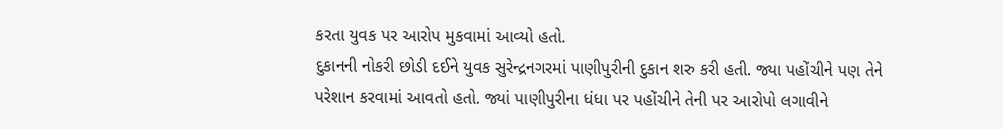કરતા યુવક પર આરોપ મુકવામાં આવ્યો હતો.
દુકાનની નોકરી છોડી દઈને યુવક સુરેન્દ્રનગરમાં પાણીપુરીની દુકાન શરુ કરી હતી. જ્યા પહોંચીને પણ તેને પરેશાન કરવામાં આવતો હતો. જ્યાં પાણીપુરીના ધંધા પર પહોંચીને તેની પર આરોપો લગાવીને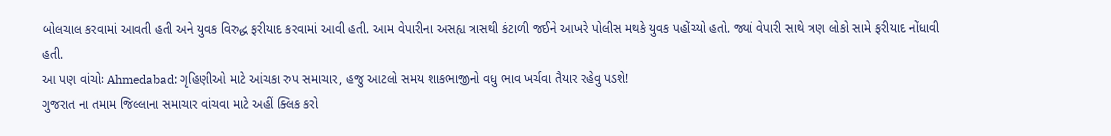બોલચાલ કરવામાં આવતી હતી અને યુવક વિરુદ્ધ ફરીયાદ કરવામાં આવી હતી. આમ વેપારીના અસહ્ય ત્રાસથી કંટાળી જઈને આખરે પોલીસ મથકે યુવક પહોંચ્યો હતો. જ્યાં વેપારી સાથે ત્રણ લોકો સામે ફરીયાદ નોંધાવી હતી.
આ પણ વાંચોઃ Ahmedabad: ગૃહિણીઓ માટે આંચકા રુપ સમાચાર, હજુ આટલો સમય શાકભાજીનો વધુ ભાવ ખર્ચવા તૈયાર રહેવુ પડશે!
ગુજરાત ના તમામ જિલ્લાના સમાચાર વાંચવા માટે અહીં ક્લિક કરો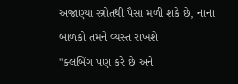અજાણ્યા સ્ત્રોતથી પૈસા મળી શકે છે, નાના બાળકો તમને વ્યસ્ત રાખશે
"ક્લબિંગ પણ કરે છે અને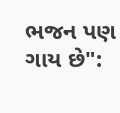ભજન પણ ગાય છે":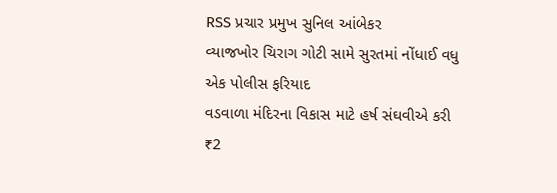RSS પ્રચાર પ્રમુખ સુનિલ આંબેકર
વ્યાજખોર ચિરાગ ગોટી સામે સુરતમાં નોંધાઈ વધુ એક પોલીસ ફરિયાદ
વડવાળા મંદિરના વિકાસ માટે હર્ષ સંઘવીએ કરી ₹2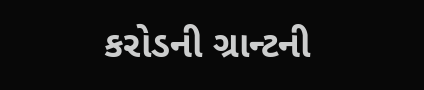કરોડની ગ્રાન્ટની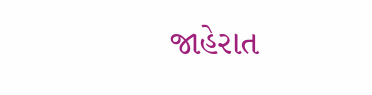જાહેરાત